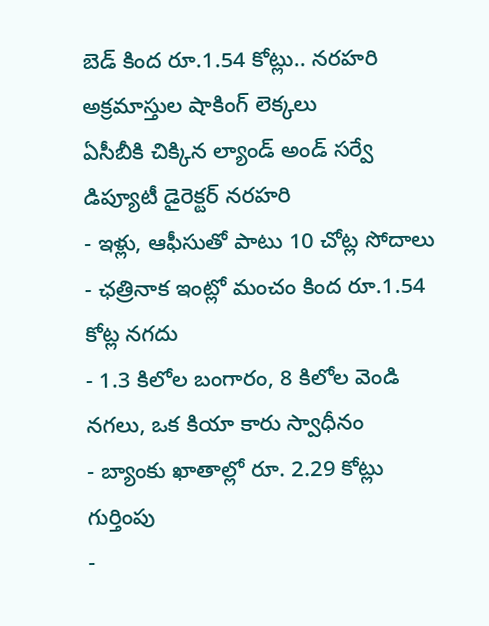బెడ్ కింద రూ.1.54 కోట్లు.. నరహరి అక్రమాస్తుల షాకింగ్ లెక్కలు
ఏసీబీకి చిక్కిన ల్యాండ్ అండ్ సర్వే డిప్యూటీ డైరెక్టర్ నరహరి
- ఇళ్లు, ఆఫీసుతో పాటు 10 చోట్ల సోదాలు
- ఛత్రినాక ఇంట్లో మంచం కింద రూ.1.54 కోట్ల నగదు
- 1.3 కిలోల బంగారం, 8 కిలోల వెండి నగలు, ఒక కియా కారు స్వాధీనం
- బ్యాంకు ఖాతాల్లో రూ. 2.29 కోట్లు గుర్తింపు
-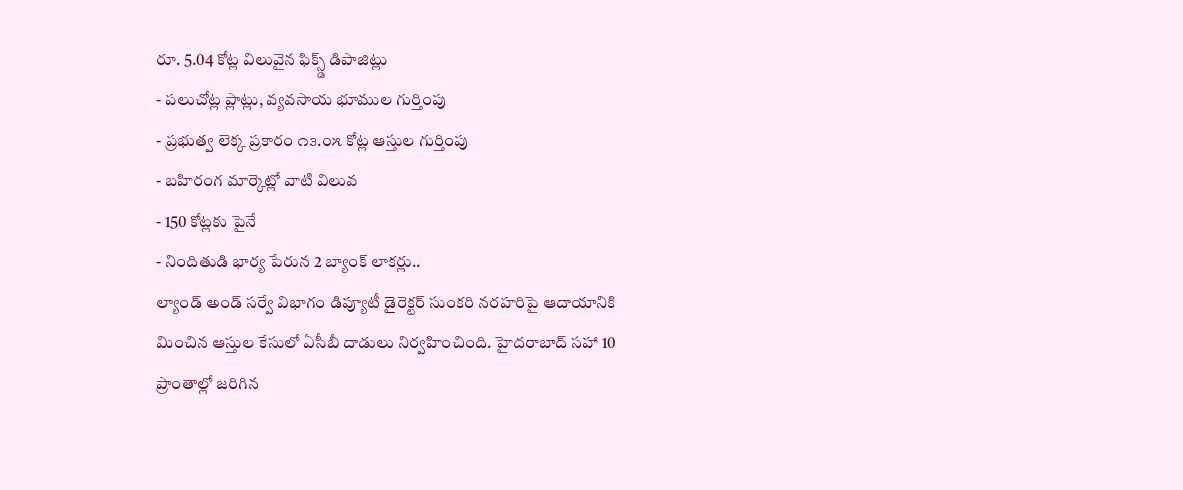రూ. 5.04 కోట్ల విలువైన ఫిక్స్డ్ డిపాజిట్లు
- పలుచోట్ల ప్లాట్లు, వ్యవసాయ భూముల గుర్తింపు
- ప్రభుత్వ లెక్క ప్రకారం ౧౩.౦౫ కోట్ల ఆస్తుల గుర్తింపు
- బహిరంగ మార్కెట్లో వాటి విలువ
- 150 కోట్లకు పైనే
- నిందితుడి భార్య పేరున 2 బ్యాంక్ లాకర్లు..
ల్యాండ్ అండ్ సర్వే విభాగం డిప్యూటీ డైరెక్టర్ సుంకరి నరహరిపై ఆదాయానికి మించిన ఆస్తుల కేసులో ఏసీబీ దాడులు నిర్వహించింది. హైదరాబాద్ సహా 10 ప్రాంతాల్లో జరిగిన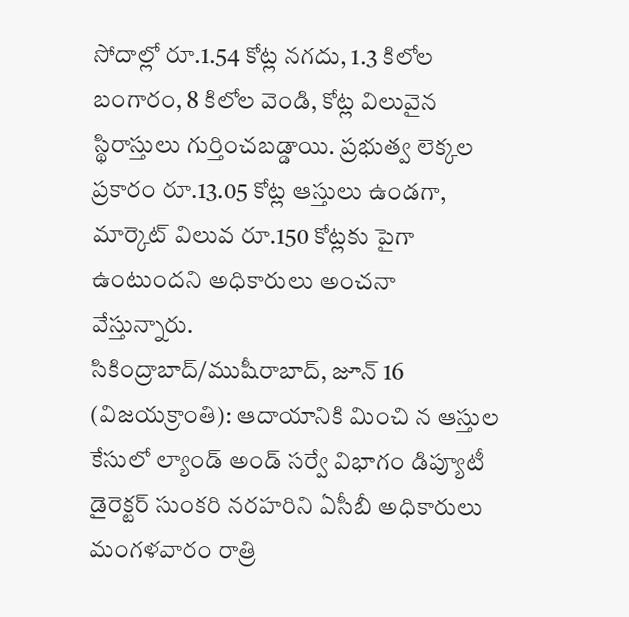సోదాల్లో రూ.1.54 కోట్ల నగదు, 1.3 కిలోల బంగారం, 8 కిలోల వెండి, కోట్ల విలువైన స్థిరాస్తులు గుర్తించబడ్డాయి. ప్రభుత్వ లెక్కల ప్రకారం రూ.13.05 కోట్ల ఆస్తులు ఉండగా, మార్కెట్ విలువ రూ.150 కోట్లకు పైగా ఉంటుందని అధికారులు అంచనా వేస్తున్నారు.
సికింద్రాబాద్/ముషీరాబాద్, జూన్ 16 (విజయక్రాంతి): ఆదాయానికి మించి న ఆస్తుల కేసులో ల్యాండ్ అండ్ సర్వే విభాగం డిప్యూటీ డైరెక్టర్ సుంకరి నరహరిని ఏసీబీ అధికారులు మంగళవారం రాత్రి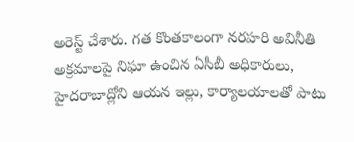అరెస్ట్ చేశారు. గత కొంతకాలంగా నరహరి అవినీతి అక్రమాలపై నిఘా ఉంచిన ఏసీబీ అధికారులు, హైదరాబాద్లోని ఆయన ఇల్లు, కార్యాలయాలతో పాటు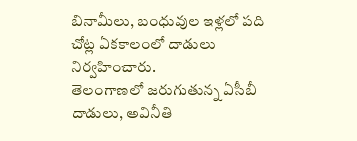బినామీలు, బంధువుల ఇళ్లలో పది చోట్ల ఏకకాలంలో దాడులు నిర్వహించారు.
తెలంగాణలో జరుగుతున్న ఏసీబీ దాడులు, అవినీతి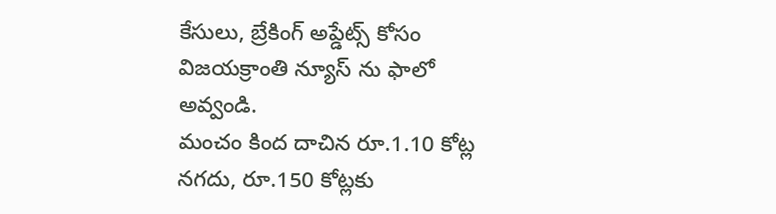కేసులు, బ్రేకింగ్ అప్డేట్స్ కోసం విజయక్రాంతి న్యూస్ ను ఫాలో అవ్వండి.
మంచం కింద దాచిన రూ.1.10 కోట్ల నగదు, రూ.150 కోట్లకు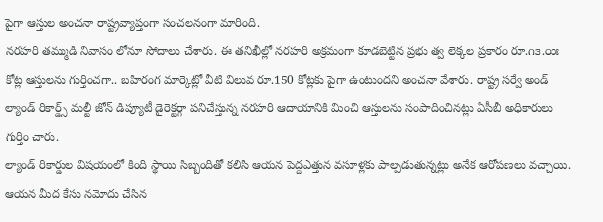పైగా ఆస్తుల అంచనా రాష్ట్రవ్యాప్తంగా సంచలనంగా మారింది.
నరహరి తమ్ముడి నివాసం లోనూ సోదాలు చేశారు. ఈ తనిఖీల్లో నరహరి అక్రమంగా కూడబెట్టిన ప్రభు త్వ లెక్కల ప్రకారం రూ.౧౩.౦౫ కోట్ల ఆస్తులను గుర్తించగా.. బహిరంగ మార్కెట్లో వీటి విలువ రూ.150 కోట్లకు పైగా ఉంటుందని అంచనా వేశారు. రాష్ట్ర సర్వే అండ్ ల్యాండ్ రికార్డ్స్ మల్టీ జోన్ డిప్యూటీ డైరెక్టర్గా పనిచేస్తున్న నరహరి ఆదాయానికి మించి ఆస్తులను సంపాదించినట్లు ఏసీబీ అధికారులు గుర్తిం చారు.
ల్యాండ్ రికార్డుల విషయంలో కింది స్థాయి సిబ్బందితో కలిసి ఆయన పెద్దఎత్తున వసూళ్లకు పాల్పడుతున్నట్లు అనేక ఆరోపణలు వచ్చాయి. ఆయన మీద కేసు నమోదు చేసిన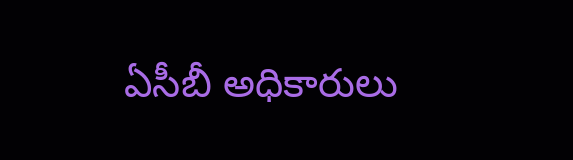ఏసీబీ అధికారులు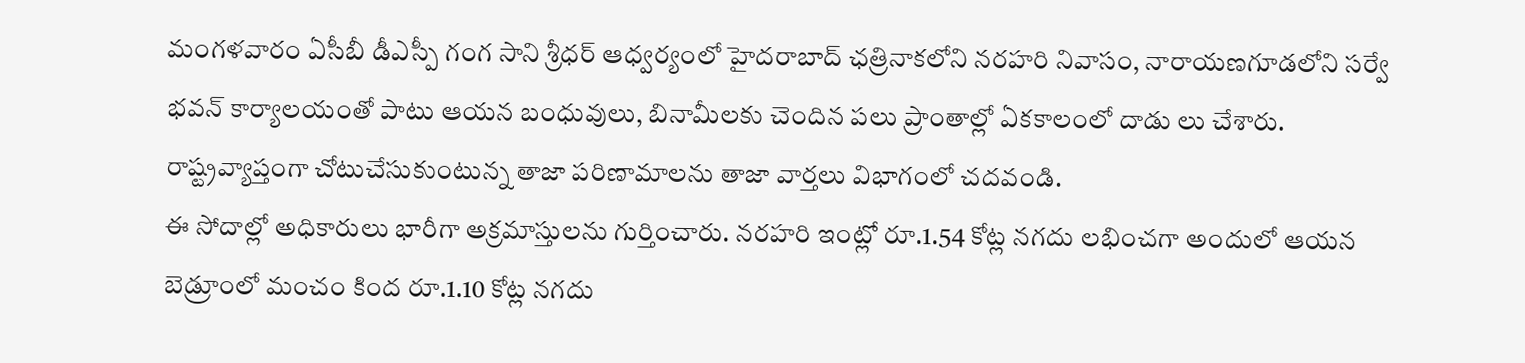మంగళవారం ఏసీబీ డీఎస్పీ గంగ సాని శ్రీధర్ ఆధ్వర్యంలో హైదరాబాద్ ఛత్రినాకలోని నరహరి నివాసం, నారాయణగూడలోని సర్వే భవన్ కార్యాలయంతో పాటు ఆయన బంధువులు, బినామీలకు చెందిన పలు ప్రాంతాల్లో ఏకకాలంలో దాడు లు చేశారు.
రాష్ట్రవ్యాప్తంగా చోటుచేసుకుంటున్న తాజా పరిణామాలను తాజా వార్తలు విభాగంలో చదవండి.
ఈ సోదాల్లో అధికారులు భారీగా అక్రమాస్తులను గుర్తించారు. నరహరి ఇంట్లో రూ.1.54 కోట్ల నగదు లభించగా అందులో ఆయన బెడ్రూంలో మంచం కింద రూ.1.10 కోట్ల నగదు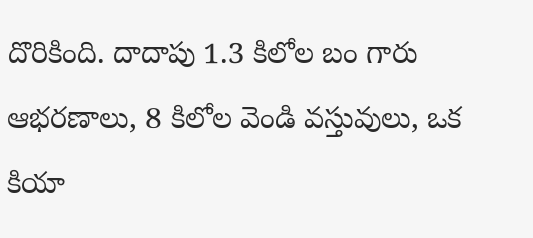దొరికింది. దాదాపు 1.3 కిలోల బం గారు ఆభరణాలు, 8 కిలోల వెండి వస్తువులు, ఒక కియా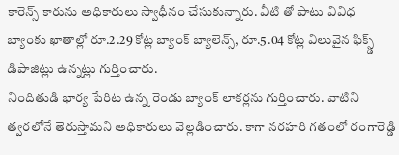కారెన్స్ కారును అధికారులు స్వాధీనం చేసుకున్నారు. వీటి తో పాటు వివిధ బ్యాంకు ఖాతాల్లో రూ.2.29 కోట్ల బ్యాంక్ బ్యాలెన్స్, రూ.5.04 కోట్ల విలువైన ఫిక్స్డ్ డిపాజిట్లు ఉన్నట్లు గుర్తించారు.
నిందితుడి భార్య పేరిట ఉన్న రెండు బ్యాంక్ లాకర్లను గుర్తించారు. వాటిని త్వరలోనే తెరుస్తామని అధికారులు వెల్లడించారు. కాగా నరహరి గతంలో రంగారెడ్డి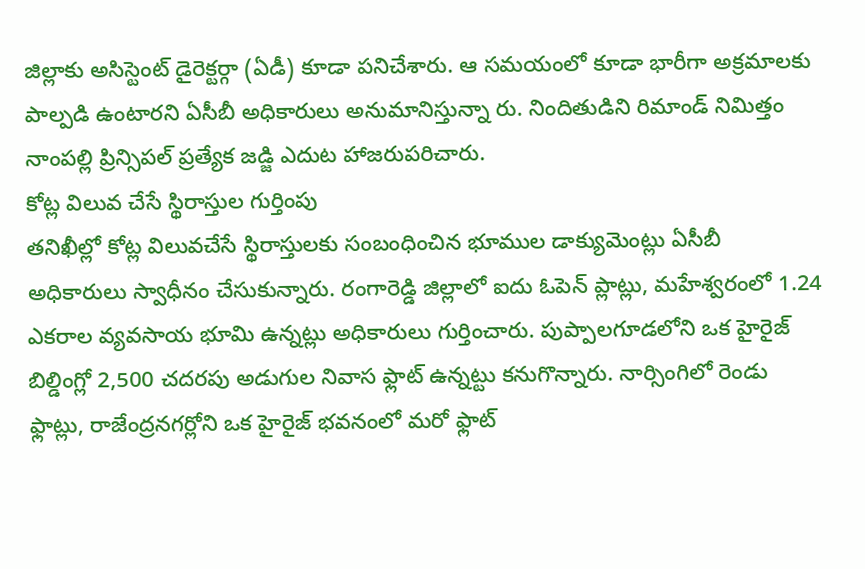జిల్లాకు అసిస్టెంట్ డైరెక్టర్గా (ఏడీ) కూడా పనిచేశారు. ఆ సమయంలో కూడా భారీగా అక్రమాలకు పాల్పడి ఉంటారని ఏసీబీ అధికారులు అనుమానిస్తున్నా రు. నిందితుడిని రిమాండ్ నిమిత్తం నాంపల్లి ప్రిన్సిపల్ ప్రత్యేక జడ్జి ఎదుట హాజరుపరిచారు.
కోట్ల విలువ చేసే స్థిరాస్తుల గుర్తింపు
తనిఖీల్లో కోట్ల విలువచేసే స్థిరాస్తులకు సంబంధించిన భూముల డాక్యుమెంట్లు ఏసీబీ అధికారులు స్వాధీనం చేసుకున్నారు. రంగారెడ్డి జిల్లాలో ఐదు ఓపెన్ ప్లాట్లు, మహేశ్వరంలో 1.24 ఎకరాల వ్యవసాయ భూమి ఉన్నట్లు అధికారులు గుర్తించారు. పుప్పాలగూడలోని ఒక హైరైజ్ బిల్డింగ్లో 2,500 చదరపు అడుగుల నివాస ఫ్లాట్ ఉన్నట్టు కనుగొన్నారు. నార్సింగిలో రెండు ఫ్లాట్లు, రాజేంద్రనగర్లోని ఒక హైరైజ్ భవనంలో మరో ఫ్లాట్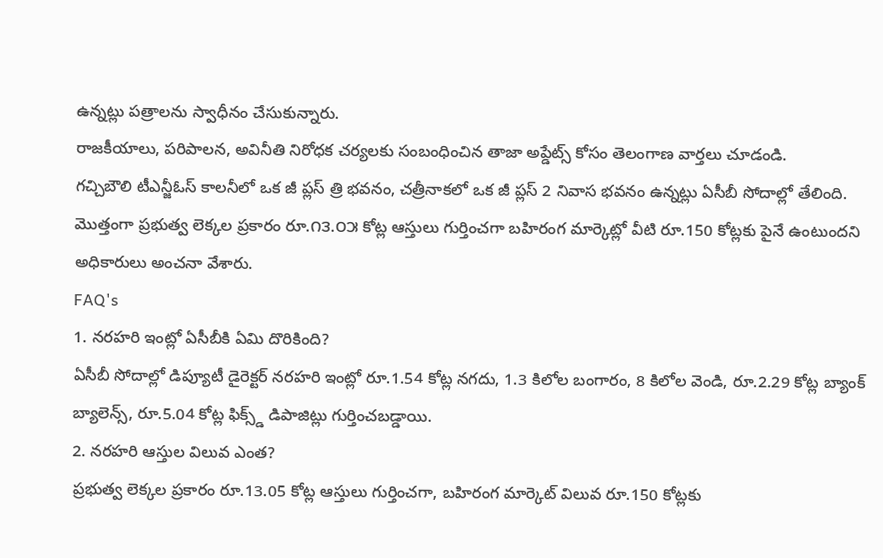ఉన్నట్లు పత్రాలను స్వాధీనం చేసుకున్నారు.
రాజకీయాలు, పరిపాలన, అవినీతి నిరోధక చర్యలకు సంబంధించిన తాజా అప్డేట్స్ కోసం తెలంగాణ వార్తలు చూడండి.
గచ్చిబౌలి టీఎన్జీఓస్ కాలనీలో ఒక జీ ప్లస్ త్రి భవనం, చత్రీనాకలో ఒక జీ ప్లస్ 2 నివాస భవనం ఉన్నట్లు ఏసీబీ సోదాల్లో తేలింది. మొత్తంగా ప్రభుత్వ లెక్కల ప్రకారం రూ.౧౩.౦౫ కోట్ల ఆస్తులు గుర్తించగా బహిరంగ మార్కెట్లో వీటి రూ.150 కోట్లకు పైనే ఉంటుందని అధికారులు అంచనా వేశారు.
FAQ's
1. నరహరి ఇంట్లో ఏసీబీకి ఏమి దొరికింది?
ఏసీబీ సోదాల్లో డిప్యూటీ డైరెక్టర్ నరహరి ఇంట్లో రూ.1.54 కోట్ల నగదు, 1.3 కిలోల బంగారం, 8 కిలోల వెండి, రూ.2.29 కోట్ల బ్యాంక్ బ్యాలెన్స్, రూ.5.04 కోట్ల ఫిక్స్డ్ డిపాజిట్లు గుర్తించబడ్డాయి.
2. నరహరి ఆస్తుల విలువ ఎంత?
ప్రభుత్వ లెక్కల ప్రకారం రూ.13.05 కోట్ల ఆస్తులు గుర్తించగా, బహిరంగ మార్కెట్ విలువ రూ.150 కోట్లకు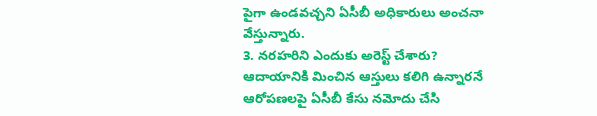పైగా ఉండవచ్చని ఏసీబీ అధికారులు అంచనా వేస్తున్నారు.
3. నరహరిని ఎందుకు అరెస్ట్ చేశారు?
ఆదాయానికి మించిన ఆస్తులు కలిగి ఉన్నారనే ఆరోపణలపై ఏసీబీ కేసు నమోదు చేసి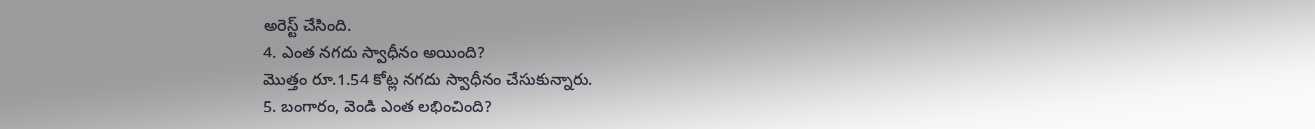అరెస్ట్ చేసింది.
4. ఎంత నగదు స్వాధీనం అయింది?
మొత్తం రూ.1.54 కోట్ల నగదు స్వాధీనం చేసుకున్నారు.
5. బంగారం, వెండి ఎంత లభించింది?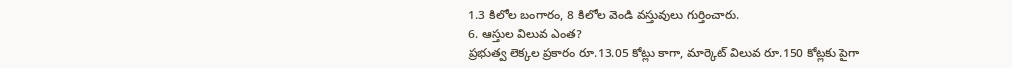1.3 కిలోల బంగారం, 8 కిలోల వెండి వస్తువులు గుర్తించారు.
6. ఆస్తుల విలువ ఎంత?
ప్రభుత్వ లెక్కల ప్రకారం రూ.13.05 కోట్లు కాగా, మార్కెట్ విలువ రూ.150 కోట్లకు పైగా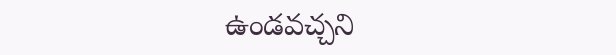ఉండవచ్చని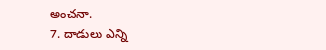అంచనా.
7. దాడులు ఎన్ని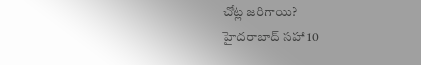చోట్ల జరిగాయి?
హైదరాబాద్ సహా 10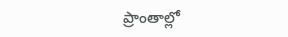ప్రాంతాల్లో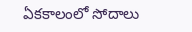ఏకకాలంలో సోదాలు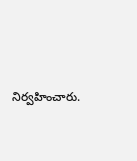నిర్వహించారు.